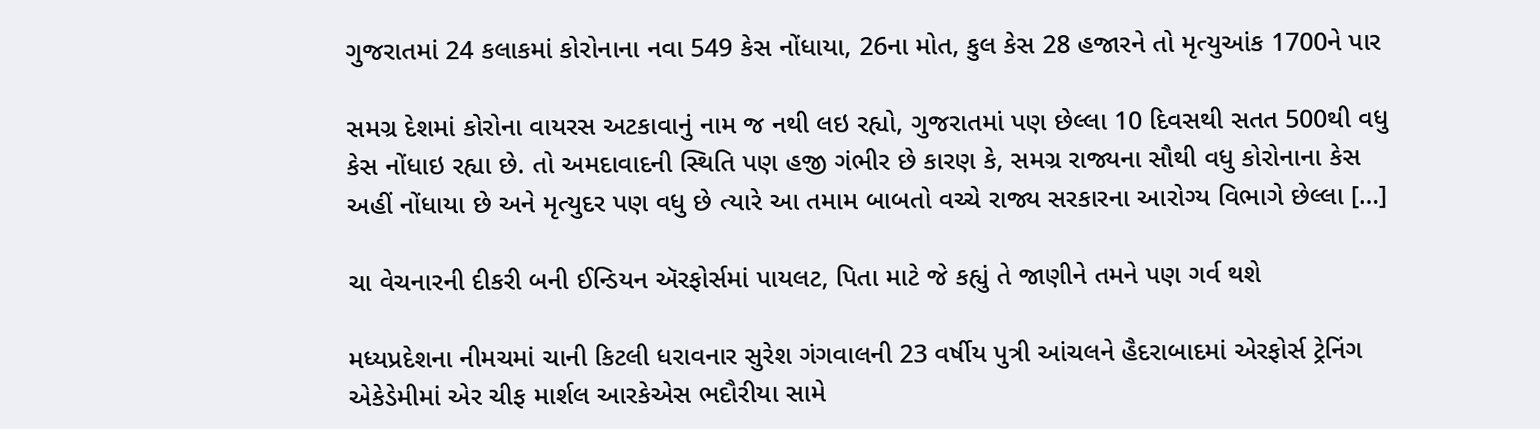ગુજરાતમાં 24 કલાકમાં કોરોનાના નવા 549 કેસ નોંધાયા, 26ના મોત, કુલ કેસ 28 હજારને તો મૃત્યુઆંક 1700ને પાર

સમગ્ર દેશમાં કોરોના વાયરસ અટકાવાનું નામ જ નથી લઇ રહ્યો, ગુજરાતમાં પણ છેલ્લા 10 દિવસથી સતત 500થી વધુ કેસ નોંધાઇ રહ્યા છે. તો અમદાવાદની સ્થિતિ પણ હજી ગંભીર છે કારણ કે, સમગ્ર રાજ્યના સૌથી વધુ કોરોનાના કેસ અહીં નોંધાયા છે અને મૃત્યુદર પણ વધુ છે ત્યારે આ તમામ બાબતો વચ્ચે રાજ્ય સરકારના આરોગ્ય વિભાગે છેલ્લા […]

ચા વેચનારની દીકરી બની ઈન્ડિયન ઍરફોર્સમાં પાયલટ, પિતા માટે જે કહ્યું તે જાણીને તમને પણ ગર્વ થશે

મધ્યપ્રદેશના નીમચમાં ચાની કિટલી ધરાવનાર સુરેશ ગંગવાલની 23 વર્ષીય પુત્રી આંચલને હૈદરાબાદમાં એરફોર્સ ટ્રેનિંગ એકેડેમીમાં એર ચીફ માર્શલ આરકેએસ ભદૌરીયા સામે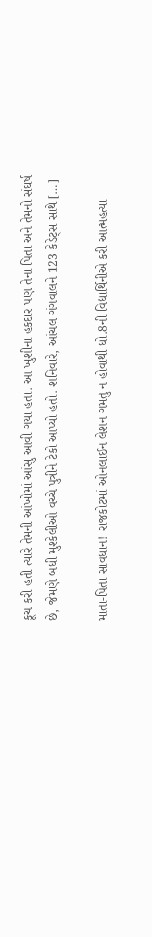કૂચ કરી હતી ત્યારે તેમની આંખોમાં આંસુ આવી ગયા હતા. આ ખુશીના હકદાર પણ તેના પિતા અને તેમનો સંઘર્ષ છે, જેમણે બધી મુશ્કેલીઓ વચ્ચે પુત્રીને ટેકો આપ્યો હતો. શનિવારે, આંચલ ગંગવાલને 123 કેડેટ્સ સાથે […]

માતા-પિતા સાવધાન! રાજકોટમાં ઓનલાઈન લેશન ગમતુ ન હોવાથી ધો.8ની વિદ્યાર્થિનીએ કરી આત્મહત્યા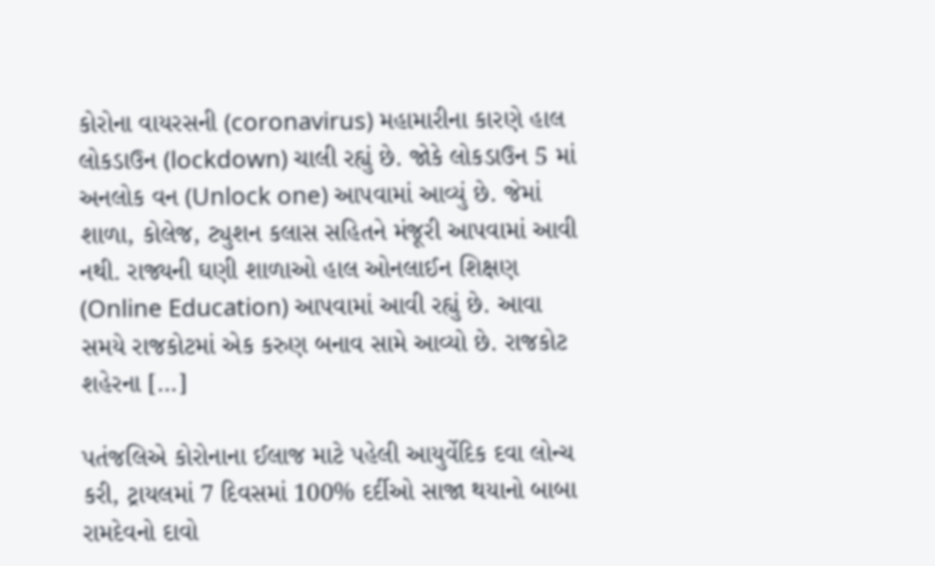કોરોના વાયરસની (coronavirus) મહામારીના કારણે હાલ લોકડાઉન (lockdown) ચાલી રહ્યું છે. જોકે લોકડાઉન 5 માં અનલોક વન (Unlock one) આપવામાં આવ્યું છે. જેમાં શાળા, કોલેજ, ટ્યુશન કલાસ સહિતને મંજૂરી આપવામાં આવી નથી. રાજ્યની ઘણી શાળાઓ હાલ ઓનલાઈન શિક્ષણ (Online Education) આપવામાં આવી રહ્યું છે. આવા સમયે રાજકોટમાં એક કરુણ બનાવ સામે આવ્યો છે. રાજકોટ શહેરના […]

પતંજલિએ કોરોનાના ઈલાજ માટે પહેલી આયુર્વેદિક દવા લોન્ચ કરી, ટ્રાયલમાં 7 દિવસમાં 100% દર્દીઓ સાજા થયાનો બાબા રામદેવનો દાવો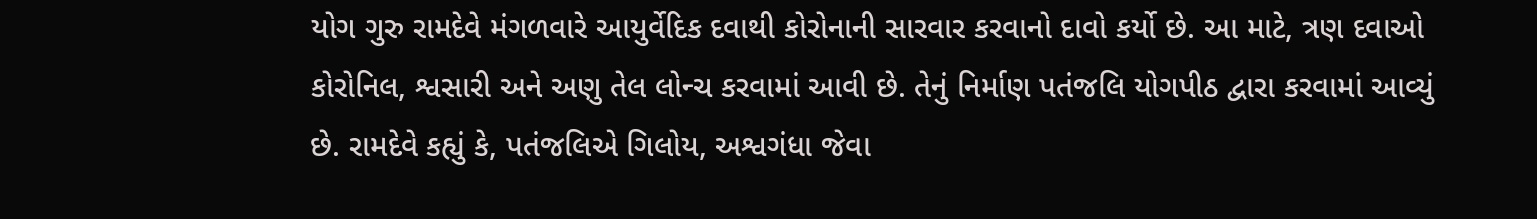યોગ ગુરુ રામદેવે મંગળવારે આયુર્વેદિક દવાથી કોરોનાની સારવાર કરવાનો દાવો કર્યો છે. આ માટે, ત્રણ દવાઓ કોરોનિલ, શ્વસારી અને અણુ તેલ લોન્ચ કરવામાં આવી છે. તેનું નિર્માણ પતંજલિ યોગપીઠ દ્વારા કરવામાં આવ્યું છે. રામદેવે કહ્યું કે, પતંજલિએ ગિલોય, અશ્વગંધા જેવા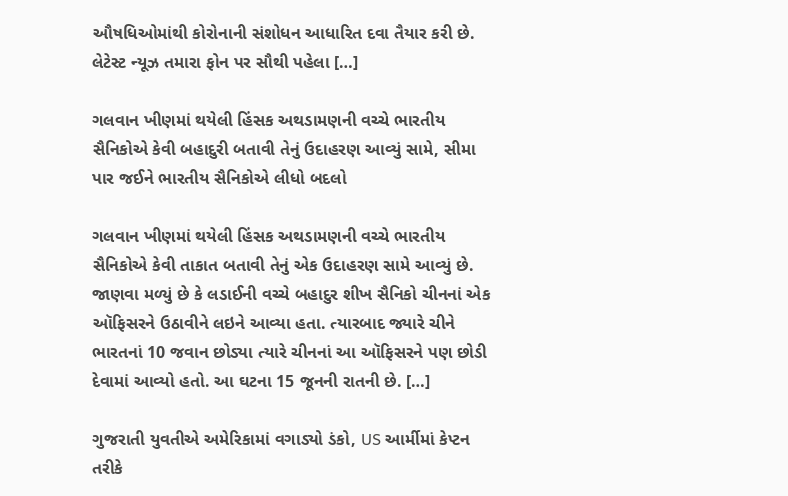ઔષધિઓમાંથી કોરોનાની સંશોધન આધારિત દવા તૈયાર કરી છે. લેટેસ્ટ ન્યૂઝ તમારા ફોન પર સૌથી પહેલા […]

ગલવાન ખીણમાં થયેલી હિંસક અથડામણની વચ્ચે ભારતીય સૈનિકોએ કેવી બહાદુરી બતાવી તેનું ઉદાહરણ આવ્યું સામે, સીમા પાર જઈને ભારતીય સૈનિકોએ લીધો બદલો

ગલવાન ખીણમાં થયેલી હિંસક અથડામણની વચ્ચે ભારતીય સૈનિકોએ કેવી તાકાત બતાવી તેનું એક ઉદાહરણ સામે આવ્યું છે. જાણવા મળ્યું છે કે લડાઈની વચ્ચે બહાદુર શીખ સૈનિકો ચીનનાં એક ઑફિસરને ઉઠાવીને લઇને આવ્યા હતા. ત્યારબાદ જ્યારે ચીને ભારતનાં 10 જવાન છોડ્યા ત્યારે ચીનનાં આ ઑફિસરને પણ છોડી દેવામાં આવ્યો હતો. આ ઘટના 15 જૂનની રાતની છે. […]

ગુજરાતી યુવતીએ અમેરિકામાં વગાડ્યો ડંકો, US આર્મીમાં કેપ્ટન તરીકે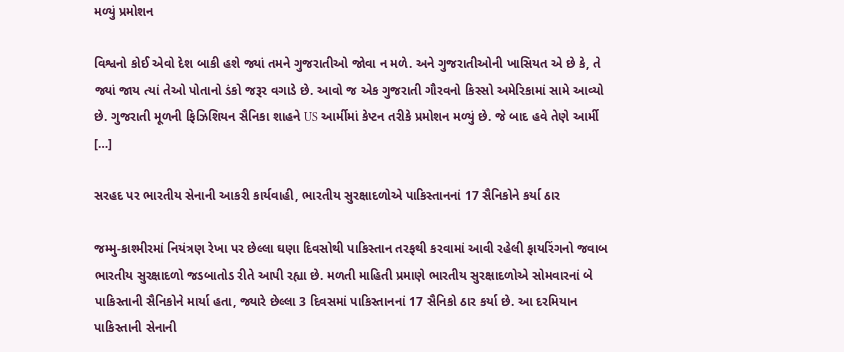મળ્યું પ્રમોશન

વિશ્વનો કોઈ એવો દેશ બાકી હશે જ્યાં તમને ગુજરાતીઓ જોવા ન મળે. અને ગુજરાતીઓની ખાસિયત એ છે કે, તે જ્યાં જાય ત્યાં તેઓ પોતાનો ડંકો જરૂર વગાડે છે. આવો જ એક ગુજરાતી ગૌરવનો કિસ્સો અમેરિકામાં સામે આવ્યો છે. ગુજરાતી મૂળની ફિઝિશિયન સૈનિકા શાહને US આર્મીમાં કેપ્ટન તરીકે પ્રમોશન મળ્યું છે. જે બાદ હવે તેણે આર્મી […]

સરહદ પર ભારતીય સેનાની આકરી કાર્યવાહી, ભારતીય સુરક્ષાદળોએ પાકિસ્તાનનાં 17 સૈનિકોને કર્યા ઠાર

જમ્મુ-કાશ્મીરમાં નિયંત્રણ રેખા પર છેલ્લા ઘણા દિવસોથી પાકિસ્તાન તરફથી કરવામાં આવી રહેલી ફાયરિંગનો જવાબ ભારતીય સુરક્ષાદળો જડબાતોડ રીતે આપી રહ્યા છે. મળતી માહિતી પ્રમાણે ભારતીય સુરક્ષાદળોએ સોમવારનાં બે પાકિસ્તાની સૈનિકોને માર્યા હતા, જ્યારે છેલ્લા 3 દિવસમાં પાકિસ્તાનનાં 17 સૈનિકો ઠાર કર્યા છે. આ દરમિયાન પાકિસ્તાની સેનાની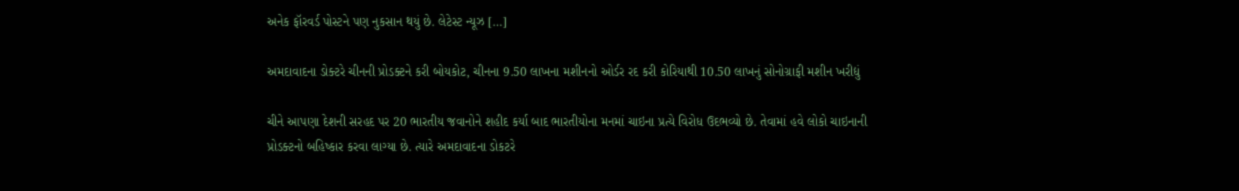અનેક ફૉરવર્ડ પોસ્ટને પણ નુકસાન થયું છે. લેટેસ્ટ ન્યૂઝ […]

અમદાવાદના ડોક્ટરે ચીનની પ્રોડક્ટને કરી બોયકોટ, ચીનના 9.50 લાખના મશીનનો ઓર્ડર રદ કરી કોરિયાથી 10.50 લાખનું સોનોગ્રાફી મશીન ખરીદ્યું

ચીને આપણા દેશની સરહદ પર 20 ભારતીય જવાનોને શહીદ કર્યા બાદ ભારતીયોના મનમાં ચાઇના પ્રત્યે વિરોધ ઉદભવ્યો છે. તેવામાં હવે લોકો ચાઇનાની પ્રોડક્ટનો બહિષ્કાર કરવા લાગ્યા છે. ત્યારે અમદાવાદના ડોકટરે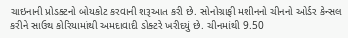ચાઇનાની પ્રોડક્ટનો બોયકોટ કરવાની શરૂઆત કરી છે. સોનોગ્રાફી મશીનનો ચીનનો ઓર્ડર કેન્સલ કરીને સાઉથ કોરિયામાંથી અમદાવાદી ડોક્ટરે ખરીદયું છે. ચીનમાંથી 9.50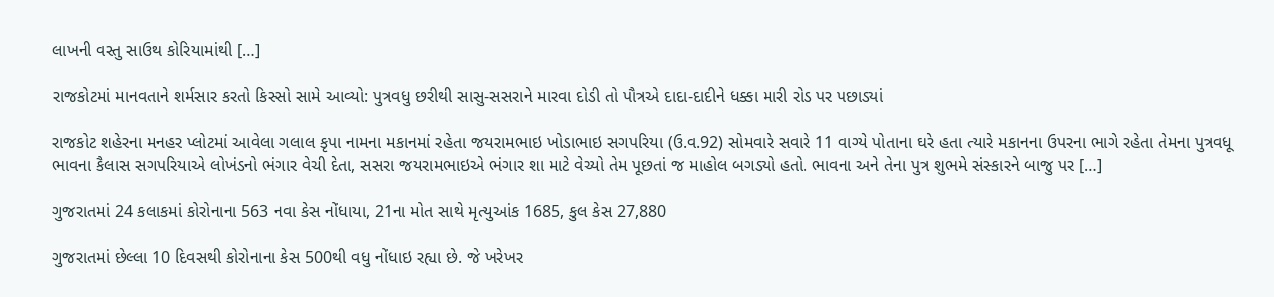લાખની વસ્તુ સાઉથ કોરિયામાંથી […]

રાજકોટમાં માનવતાને શર્મસાર કરતો કિસ્સો સામે આવ્યો: પુત્રવધુ છરીથી સાસુ-સસરાને મારવા દોડી તો પૌત્રએ દાદા-દાદીને ધક્કા મારી રોડ પર પછાડ્યાં

રાજકોટ શહેરના મનહર પ્લોટમાં આવેલા ગલાલ કૃપા નામના મકાનમાં રહેતા જયરામભાઇ ખોડાભાઇ સગપરિયા (ઉ.વ.92) સોમવારે સવારે 11 વાગ્યે પોતાના ઘરે હતા ત્યારે મકાનના ઉપરના ભાગે રહેતા તેમના પુત્રવધૂ ભાવના કૈલાસ સગપરિયાએ લોખંડનો ભંગાર વેચી દેતા, સસરા જયરામભાઇએ ભંગાર શા માટે વેચ્યો તેમ પૂછતાં જ માહોલ બગડ્યો હતો. ભાવના અને તેના પુત્ર શુભમે સંસ્કારને બાજુ પર […]

ગુજરાતમાં 24 કલાકમાં કોરોનાના 563 નવા કેસ નોંધાયા, 21ના મોત સાથે મૃત્યુઆંક 1685, કુલ કેસ 27,880

ગુજરાતમાં છેલ્લા 10 દિવસથી કોરોનાના કેસ 500થી વધુ નોંધાઇ રહ્યા છે. જે ખરેખર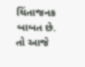ચિંતાજનક બાબત છે. તો આજે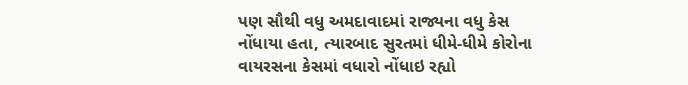પણ સૌથી વધુ અમદાવાદમાં રાજ્યના વધુ કેસ નોંધાયા હતા, ત્યારબાદ સુરતમાં ધીમે-ધીમે કોરોના વાયરસના કેસમાં વધારો નોંધાઇ રહ્યો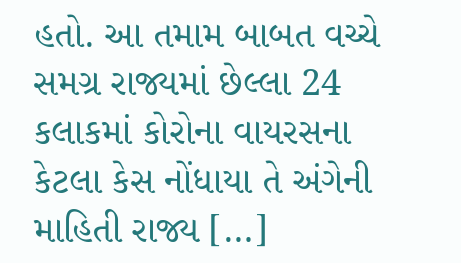હતો. આ તમામ બાબત વચ્ચે સમગ્ર રાજ્યમાં છેલ્લા 24 કલાકમાં કોરોના વાયરસના કેટલા કેસ નોંધાયા તે અંગેની માહિતી રાજ્ય […]